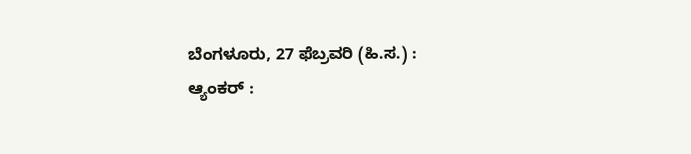ಬೆಂಗಳೂರು, 27 ಫೆಬ್ರವರಿ (ಹಿ.ಸ.) :
ಆ್ಯಂಕರ್ :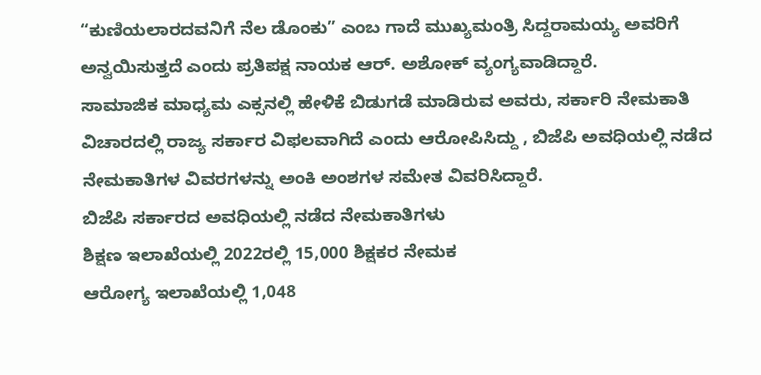“ಕುಣಿಯಲಾರದವನಿಗೆ ನೆಲ ಡೊಂಕು” ಎಂಬ ಗಾದೆ ಮುಖ್ಯಮಂತ್ರಿ ಸಿದ್ದರಾಮಯ್ಯ ಅವರಿಗೆ ಅನ್ವಯಿಸುತ್ತದೆ ಎಂದು ಪ್ರತಿಪಕ್ಷ ನಾಯಕ ಆರ್. ಅಶೋಕ್ ವ್ಯಂಗ್ಯವಾಡಿದ್ದಾರೆ.
ಸಾಮಾಜಿಕ ಮಾಧ್ಯಮ ಎಕ್ಸನಲ್ಲಿ ಹೇಳಿಕೆ ಬಿಡುಗಡೆ ಮಾಡಿರುವ ಅವರು, ಸರ್ಕಾರಿ ನೇಮಕಾತಿ ವಿಚಾರದಲ್ಲಿ ರಾಜ್ಯ ಸರ್ಕಾರ ವಿಫಲವಾಗಿದೆ ಎಂದು ಆರೋಪಿಸಿದ್ದು , ಬಿಜೆಪಿ ಅವಧಿಯಲ್ಲಿ ನಡೆದ ನೇಮಕಾತಿಗಳ ವಿವರಗಳನ್ನು ಅಂಕಿ ಅಂಶಗಳ ಸಮೇತ ವಿವರಿಸಿದ್ದಾರೆ.
ಬಿಜೆಪಿ ಸರ್ಕಾರದ ಅವಧಿಯಲ್ಲಿ ನಡೆದ ನೇಮಕಾತಿಗಳು
ಶಿಕ್ಷಣ ಇಲಾಖೆಯಲ್ಲಿ 2022ರಲ್ಲಿ 15,000 ಶಿಕ್ಷಕರ ನೇಮಕ
ಆರೋಗ್ಯ ಇಲಾಖೆಯಲ್ಲಿ 1,048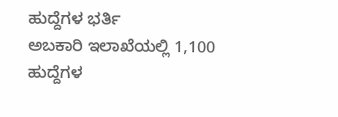ಹುದ್ದೆಗಳ ಭರ್ತಿ
ಅಬಕಾರಿ ಇಲಾಖೆಯಲ್ಲಿ 1,100 ಹುದ್ದೆಗಳ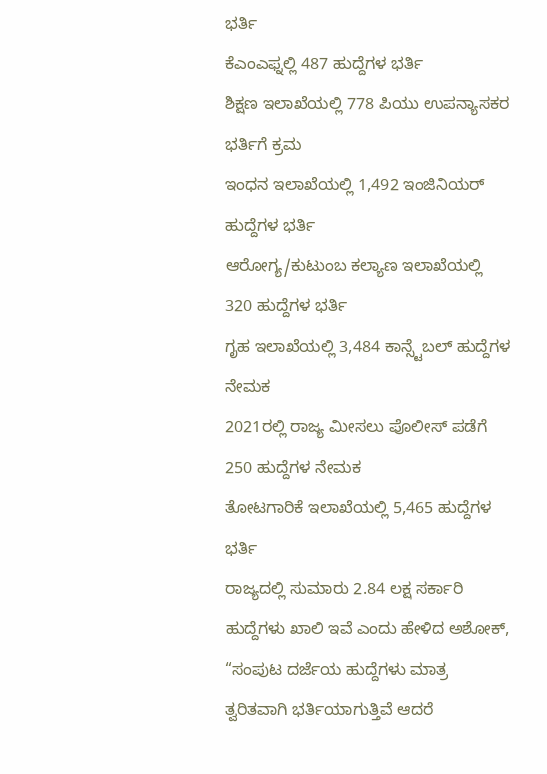ಭರ್ತಿ
ಕೆಎಂಎಫ್ನಲ್ಲಿ 487 ಹುದ್ದೆಗಳ ಭರ್ತಿ
ಶಿಕ್ಷಣ ಇಲಾಖೆಯಲ್ಲಿ 778 ಪಿಯು ಉಪನ್ಯಾಸಕರ ಭರ್ತಿಗೆ ಕ್ರಮ
ಇಂಧನ ಇಲಾಖೆಯಲ್ಲಿ 1,492 ಇಂಜಿನಿಯರ್ ಹುದ್ದೆಗಳ ಭರ್ತಿ
ಆರೋಗ್ಯ/ಕುಟುಂಬ ಕಲ್ಯಾಣ ಇಲಾಖೆಯಲ್ಲಿ 320 ಹುದ್ದೆಗಳ ಭರ್ತಿ
ಗೃಹ ಇಲಾಖೆಯಲ್ಲಿ 3,484 ಕಾನ್ಸ್ಟೆಬಲ್ ಹುದ್ದೆಗಳ ನೇಮಕ
2021ರಲ್ಲಿ ರಾಜ್ಯ ಮೀಸಲು ಪೊಲೀಸ್ ಪಡೆಗೆ 250 ಹುದ್ದೆಗಳ ನೇಮಕ
ತೋಟಗಾರಿಕೆ ಇಲಾಖೆಯಲ್ಲಿ 5,465 ಹುದ್ದೆಗಳ ಭರ್ತಿ
ರಾಜ್ಯದಲ್ಲಿ ಸುಮಾರು 2.84 ಲಕ್ಷ ಸರ್ಕಾರಿ ಹುದ್ದೆಗಳು ಖಾಲಿ ಇವೆ ಎಂದು ಹೇಳಿದ ಅಶೋಕ್, “ಸಂಪುಟ ದರ್ಜೆಯ ಹುದ್ದೆಗಳು ಮಾತ್ರ ತ್ವರಿತವಾಗಿ ಭರ್ತಿಯಾಗುತ್ತಿವೆ ಆದರೆ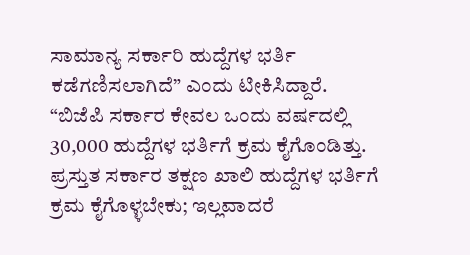ಸಾಮಾನ್ಯ ಸರ್ಕಾರಿ ಹುದ್ದೆಗಳ ಭರ್ತಿ ಕಡೆಗಣಿಸಲಾಗಿದೆ” ಎಂದು ಟೀಕಿಸಿದ್ದಾರೆ.
“ಬಿಜೆಪಿ ಸರ್ಕಾರ ಕೇವಲ ಒಂದು ವರ್ಷದಲ್ಲಿ 30,000 ಹುದ್ದೆಗಳ ಭರ್ತಿಗೆ ಕ್ರಮ ಕೈಗೊಂಡಿತ್ತು. ಪ್ರಸ್ತುತ ಸರ್ಕಾರ ತಕ್ಷಣ ಖಾಲಿ ಹುದ್ದೆಗಳ ಭರ್ತಿಗೆ ಕ್ರಮ ಕೈಗೊಳ್ಳಬೇಕು; ಇಲ್ಲವಾದರೆ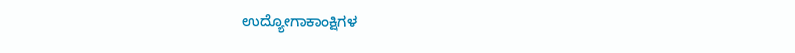ಉದ್ಯೋಗಾಕಾಂಕ್ಷಿಗಳ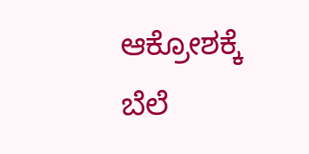ಆಕ್ರೋಶಕ್ಕೆ ಬೆಲೆ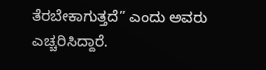ತೆರಬೇಕಾಗುತ್ತದೆ” ಎಂದು ಅವರು ಎಚ್ಚರಿಸಿದ್ದಾರೆ.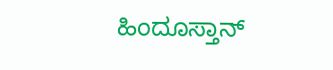ಹಿಂದೂಸ್ತಾನ್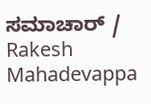ಸಮಾಚಾರ್ / Rakesh Mahadevappa